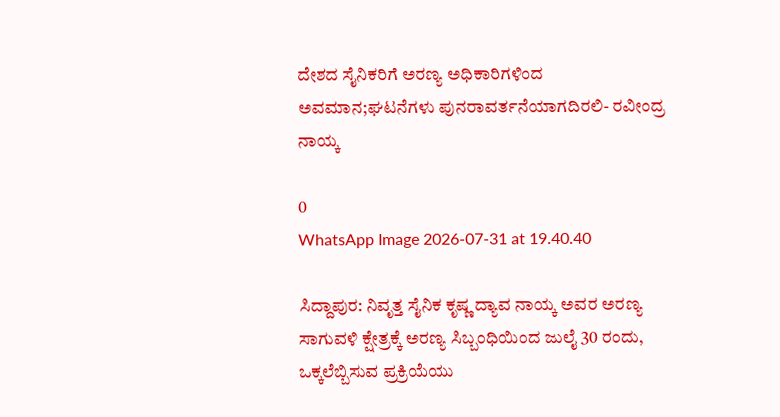ದೇಶದ ಸೈನಿಕರಿಗೆ ಅರಣ್ಯ ಅಧಿಕಾರಿಗಳಿಂದ ಅವಮಾನ;ಘಟನೆಗಳು ಪುನರಾವರ್ತನೆಯಾಗದಿರಲಿ- ರವೀಂದ್ರ ನಾಯ್ಕ

0
WhatsApp Image 2026-07-31 at 19.40.40

ಸಿದ್ದಾಪುರ: ನಿವೃತ್ತ ಸೈನಿಕ ಕೃಷ್ಣ ದ್ಯಾವ ನಾಯ್ಕ ಅವರ ಅರಣ್ಯ ಸಾಗುವಳಿ ಕ್ಷೇತ್ರಕ್ಕೆ ಅರಣ್ಯ ಸಿಬ್ಬಂಧಿಯಿಂದ ಜುಲೈ 30 ರಂದು, ಒಕ್ಕಲೆಬ್ಬಿಸುವ ಪ್ರಕ್ರಿಯೆಯು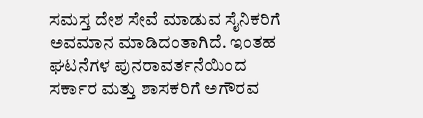ಸಮಸ್ತ ದೇಶ ಸೇವೆ ಮಾಡುವ ಸೈನಿಕರಿಗೆ ಅವಮಾನ ಮಾಡಿದಂತಾಗಿದೆ. ಇಂತಹ ಘಟನೆಗಳ ಪುನರಾವರ್ತನೆಯಿಂದ ಸರ್ಕಾರ ಮತ್ತು ಶಾಸಕರಿಗೆ ಅಗೌರವ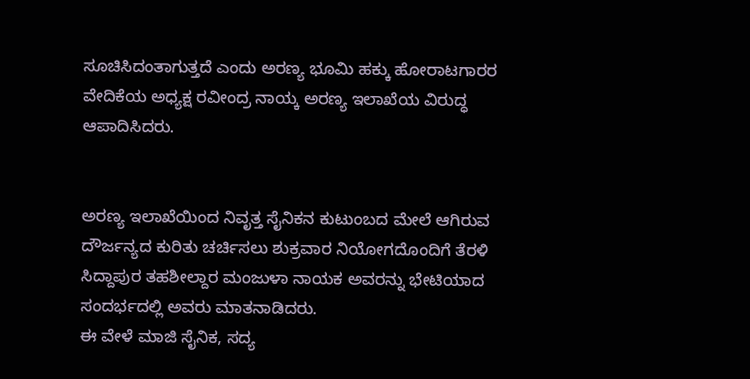ಸೂಚಿಸಿದಂತಾಗುತ್ತದೆ ಎಂದು ಅರಣ್ಯ ಭೂಮಿ ಹಕ್ಕು ಹೋರಾಟಗಾರರ ವೇದಿಕೆಯ ಅಧ್ಯಕ್ಷ ರವೀಂದ್ರ ನಾಯ್ಕ ಅರಣ್ಯ ಇಲಾಖೆಯ ವಿರುದ್ಧ ಆಪಾದಿಸಿದರು.


ಅರಣ್ಯ ಇಲಾಖೆಯಿಂದ ನಿವೃತ್ತ ಸೈನಿಕನ ಕುಟುಂಬದ ಮೇಲೆ ಆಗಿರುವ ದೌರ್ಜನ್ಯದ ಕುರಿತು ಚರ್ಚಿಸಲು ಶುಕ್ರವಾರ ನಿಯೋಗದೊಂದಿಗೆ ತೆರಳಿ ಸಿದ್ದಾಪುರ ತಹಶೀಲ್ದಾರ ಮಂಜುಳಾ ನಾಯಕ ಅವರನ್ನು ಭೇಟಿಯಾದ ಸಂದರ್ಭದಲ್ಲಿ ಅವರು ಮಾತನಾಡಿದರು.
ಈ ವೇಳೆ ಮಾಜಿ ಸೈನಿಕ, ಸದ್ಯ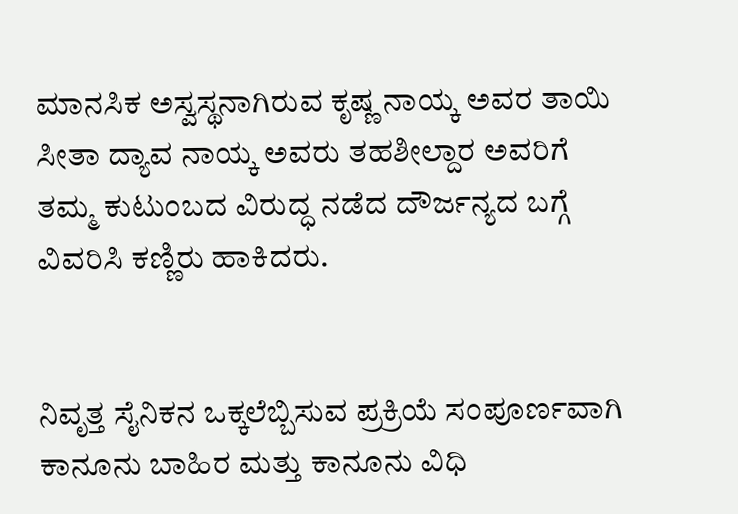ಮಾನಸಿಕ ಅಸ್ವಸ್ಥನಾಗಿರುವ ಕೃಷ್ಣ ನಾಯ್ಕ ಅವರ ತಾಯಿ ಸೀತಾ ದ್ಯಾವ ನಾಯ್ಕ ಅವರು ತಹಶೀಲ್ದಾರ ಅವರಿಗೆ ತಮ್ಮ ಕುಟುಂಬದ ವಿರುದ್ಧ ನಡೆದ ದೌರ್ಜನ್ಯದ ಬಗ್ಗೆ ವಿವರಿಸಿ ಕಣ್ಣಿರು ಹಾಕಿದರು.


ನಿವೃತ್ತ ಸೈನಿಕನ ಒಕ್ಕಲೆಬ್ಬಿಸುವ ಪ್ರಕ್ರಿಯೆ ಸಂಪೂರ್ಣವಾಗಿ ಕಾನೂನು ಬಾಹಿರ ಮತ್ತು ಕಾನೂನು ವಿಧಿ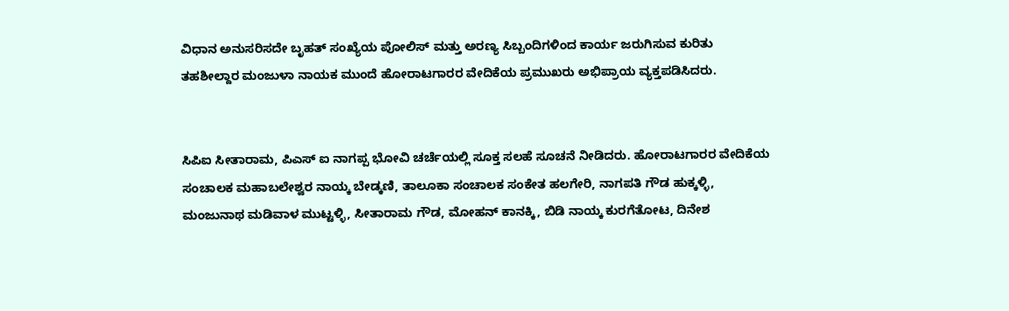ವಿಧಾನ ಅನುಸರಿಸದೇ ಬೃಹತ್ ಸಂಖ್ಯೆಯ ಪೋಲಿಸ್ ಮತ್ತು ಅರಣ್ಯ ಸಿಬ್ಬಂದಿಗಳಿಂದ ಕಾರ್ಯ ಜರುಗಿಸುವ ಕುರಿತು ತಹಶೀಲ್ದಾರ ಮಂಜುಳಾ ನಾಯಕ ಮುಂದೆ ಹೋರಾಟಗಾರರ ವೇದಿಕೆಯ ಪ್ರಮುಖರು ಅಭಿಪ್ರಾಯ ವ್ಯಕ್ತಪಡಿಸಿದರು.


ಸಿಪಿಐ ಸೀತಾರಾಮ, ಪಿಎಸ್ ಐ ನಾಗಪ್ಪ ಭೋವಿ ಚರ್ಚೆಯಲ್ಲಿ ಸೂಕ್ತ ಸಲಹೆ ಸೂಚನೆ ನೀಡಿದರು. ಹೋರಾಟಗಾರರ ವೇದಿಕೆಯ ಸಂಚಾಲಕ ಮಹಾಬಲೇಶ್ವರ ನಾಯ್ಕ ಬೇಡ್ಕಣಿ, ತಾಲೂಕಾ ಸಂಚಾಲಕ ಸಂಕೇತ ಹಲಗೇರಿ, ನಾಗಪತಿ ಗೌಡ ಹುಕ್ಕಳ್ಳಿ, ಮಂಜುನಾಥ ಮಡಿವಾಳ ಮುಟ್ಟಳ್ಳಿ, ಸೀತಾರಾಮ ಗೌಡ, ಮೋಹನ್ ಕಾನಕ್ಕಿ, ಬಿಡಿ ನಾಯ್ಕ ಕುರಗೆತೋಟ, ದಿನೇಶ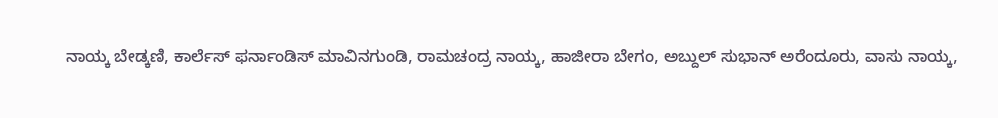ನಾಯ್ಕ ಬೇಡ್ಕಣಿ, ಕಾರ್ಲೆಸ್ ಫರ್ನಾಂಡಿಸ್‌ ಮಾವಿನಗುಂಡಿ, ರಾಮಚಂದ್ರ ನಾಯ್ಕ, ಹಾಜೀರಾ ಬೇಗಂ, ಅಬ್ದುಲ್ ಸುಭಾನ್ ಅರೆಂದೂರು, ವಾಸು ನಾಯ್ಕ,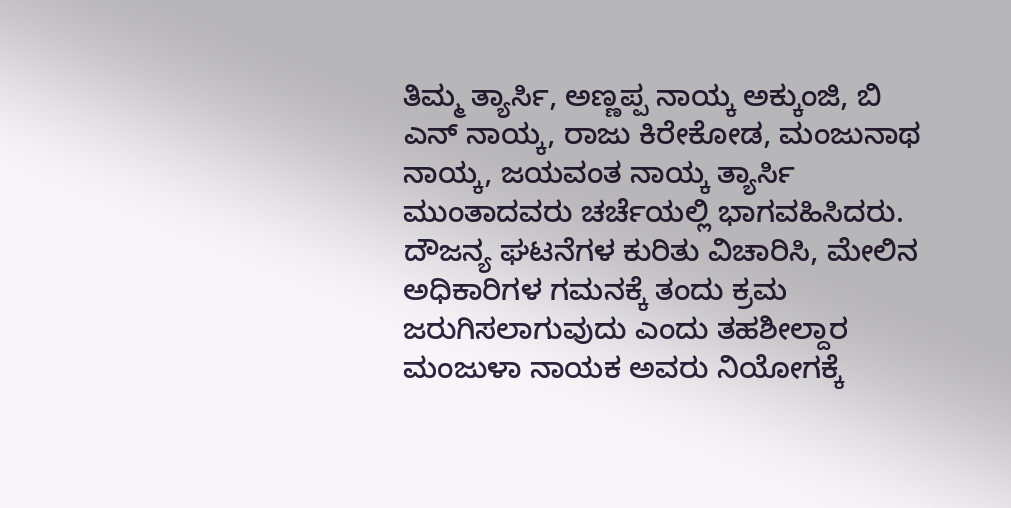ತಿಮ್ಮ ತ್ಯಾರ್ಸಿ, ಅಣ್ಣಪ್ಪ ನಾಯ್ಕ ಅಕ್ಕುಂಜಿ, ಬಿ ಎನ್ ನಾಯ್ಕ, ರಾಜು ಕಿರೇಕೋಡ, ಮಂಜುನಾಥ ನಾಯ್ಕ, ಜಯವಂತ ನಾಯ್ಕ ತ್ಯಾರ್ಸಿ ಮುಂತಾದವರು ಚರ್ಚೆಯಲ್ಲಿ ಭಾಗವಹಿಸಿದರು.
ದೌಜನ್ಯ ಘಟನೆಗಳ ಕುರಿತು ವಿಚಾರಿಸಿ, ಮೇಲಿನ ಅಧಿಕಾರಿಗಳ ಗಮನಕ್ಕೆ ತಂದು ಕ್ರಮ ಜರುಗಿಸಲಾಗುವುದು ಎಂದು ತಹಶೀಲ್ದಾರ ಮಂಜುಳಾ ನಾಯಕ ಅವರು ನಿಯೋಗಕ್ಕೆ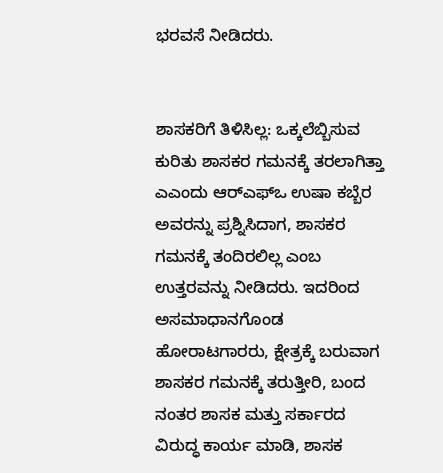ಭರವಸೆ ನೀಡಿದರು.


ಶಾಸಕರಿಗೆ ತಿಳಿಸಿಲ್ಲ: ಒಕ್ಕಲೆಬ್ಬಿಸುವ ಕುರಿತು ಶಾಸಕರ ಗಮನಕ್ಕೆ ತರಲಾಗಿತ್ತಾ ಎಎಂದು ಆರ್‌ಎಫ್‌ಒ ಉಷಾ ಕಬ್ಬೆರ ಅವರನ್ನು ಪ್ರಶ್ನಿಸಿದಾಗ, ಶಾಸಕರ ಗಮನಕ್ಕೆ ತಂದಿರಲಿಲ್ಲ ಎಂಬ ಉತ್ತರವನ್ನು ನೀಡಿದರು. ಇದರಿಂದ ಅಸಮಾಧಾನಗೊಂಡ ಹೋರಾಟಗಾರರು, ಕ್ಷೇತ್ರಕ್ಕೆ ಬರುವಾಗ ಶಾಸಕರ ಗಮನಕ್ಕೆ ತರುತ್ತೀರಿ, ಬಂದ ನಂತರ ಶಾಸಕ ಮತ್ತು ಸರ್ಕಾರದ ವಿರುದ್ಧ ಕಾರ್ಯ ಮಾಡಿ, ಶಾಸಕ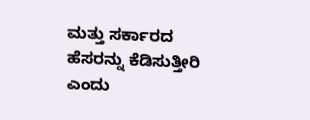ಮತ್ತು ಸರ್ಕಾರದ ಹೆಸರನ್ನು ಕೆಡಿಸುತ್ತೀರಿ ಎಂದು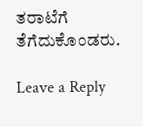ತರಾಟೆಗೆ ತೆಗೆದುಕೊಂಡರು.

Leave a Reply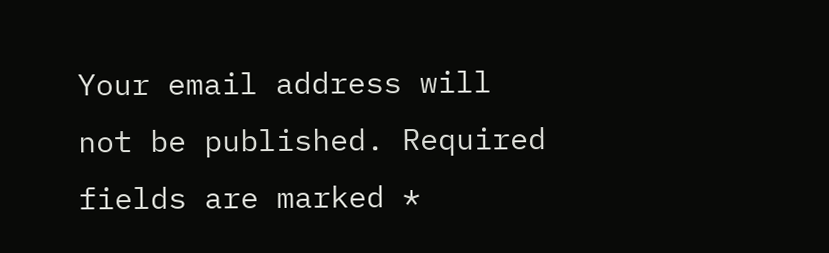Your email address will not be published. Required fields are marked *